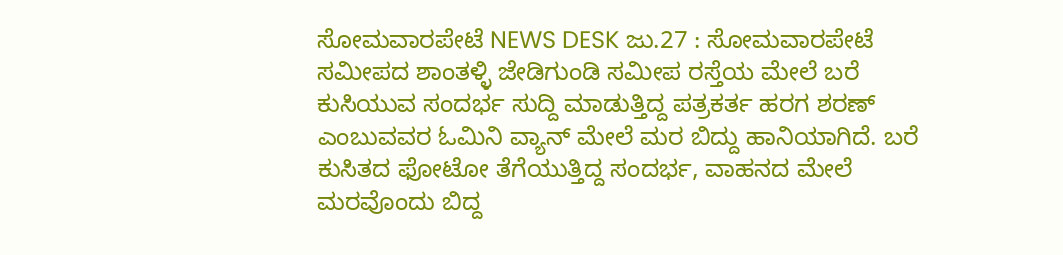ಸೋಮವಾರಪೇಟೆ NEWS DESK ಜು.27 : ಸೋಮವಾರಪೇಟೆ ಸಮೀಪದ ಶಾಂತಳ್ಳಿ ಜೇಡಿಗುಂಡಿ ಸಮೀಪ ರಸ್ತೆಯ ಮೇಲೆ ಬರೆ ಕುಸಿಯುವ ಸಂದರ್ಭ ಸುದ್ದಿ ಮಾಡುತ್ತಿದ್ದ ಪತ್ರಕರ್ತ ಹರಗ ಶರಣ್ ಎಂಬುವವರ ಓಮಿನಿ ವ್ಯಾನ್ ಮೇಲೆ ಮರ ಬಿದ್ದು ಹಾನಿಯಾಗಿದೆ. ಬರೆ ಕುಸಿತದ ಫೋಟೋ ತೆಗೆಯುತ್ತಿದ್ದ ಸಂದರ್ಭ, ವಾಹನದ ಮೇಲೆ ಮರವೊಂದು ಬಿದ್ದ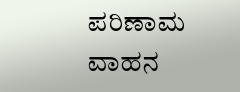ಪರಿಣಾಮ ವಾಹನ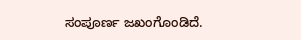ಸಂಪೂರ್ಣ ಜಖಂಗೊಂಡಿದೆ.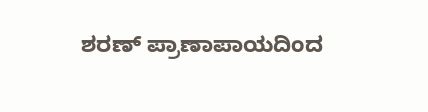ಶರಣ್ ಪ್ರಾಣಾಪಾಯದಿಂದ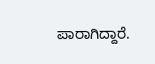ಪಾರಾಗಿದ್ದಾರೆ.